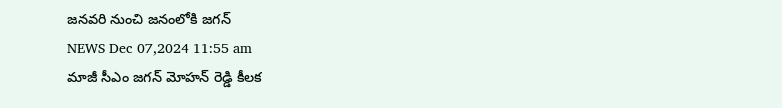జనవరి నుంచి జనంలోకి జగన్
NEWS Dec 07,2024 11:55 am
మాజీ సీఎం జగన్ మోహన్ రెడ్డి కీలక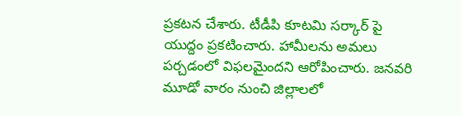ప్రకటన చేశారు. టీడీపి కూటమి సర్కార్ పై యుద్దం ప్రకటించారు. హామీలను అమలు పర్చడంలో విఫలమైందని ఆరోపించారు. జనవరి మూడో వారం నుంచి జిల్లాలలో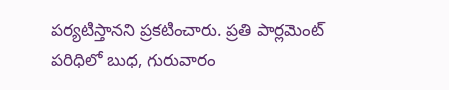పర్యటిస్తానని ప్రకటించారు. ప్రతి పార్లమెంట్ పరిధిలో బుధ, గురువారం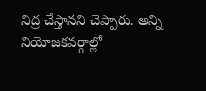నిద్ర చేస్తానని చెప్పారు. అన్ని నియోజకవర్గాల్లో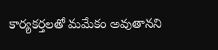కార్యకర్తలతో మమేకం అవుతానని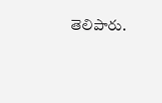తెలిపారు.